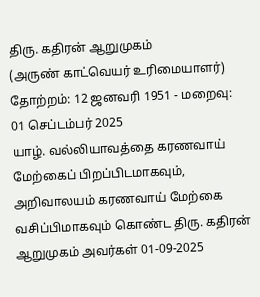திரு. கதிரன் ஆறுமுகம்
(அருண் காட்வெயர் உரிமையாளர்)
தோற்றம்: 12 ஜனவரி 1951 - மறைவு: 01 செப்டம்பர் 2025
யாழ். வல்லியாவத்தை கரணவாய் மேற்கைப் பிறப்பிடமாகவும், அறிவாலயம் கரணவாய் மேற்கை வசிப்பிமாகவும் கொண்ட திரு. கதிரன் ஆறுமுகம் அவர்கள் 01-09-2025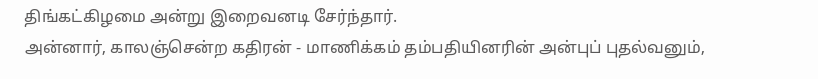திங்கட்கிழமை அன்று இறைவனடி சேர்ந்தார்.
அன்னார், காலஞ்சென்ற கதிரன் - மாணிக்கம் தம்பதியினரின் அன்புப் புதல்வனும்,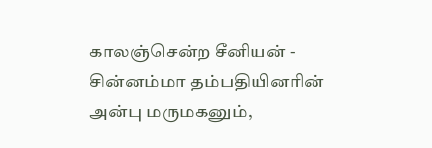காலஞ்சென்ற சீனியன் - சின்னம்மா தம்பதியினரின் அன்பு மருமகனும்,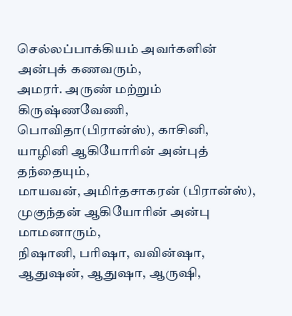செல்லப்பாக்கியம் அவர்களின் அன்புக் கணவரும்,
அமரர். அருண் மற்றும் கிருஷ்ணவேணி, பொவிதா(பிரான்ஸ்), காசினி, யாழினி ஆகியோரின் அன்புத் தந்தையும்,
மாயவன், அமிர்தசாகரன் (பிரான்ஸ்), முகுந்தன் ஆகியோரின் அன்பு மாமனாரும்,
நிஷானி, பரிஷா, வவின்ஷா, ஆதுஷன், ஆதுஷா, ஆருஷி,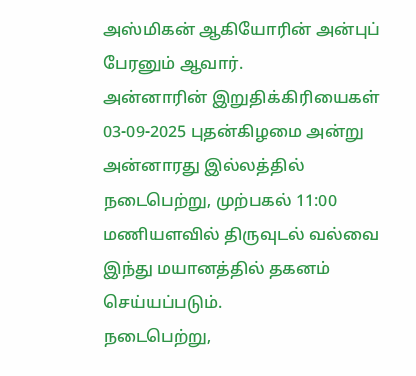அஸ்மிகன் ஆகியோரின் அன்புப் பேரனும் ஆவார்.
அன்னாரின் இறுதிக்கிரியைகள் 03-09-2025 புதன்கிழமை அன்று அன்னாரது இல்லத்தில் நடைபெற்று, முற்பகல் 11:00 மணியளவில் திருவுடல் வல்வை இந்து மயானத்தில் தகனம் செய்யப்படும்.
நடைபெற்று,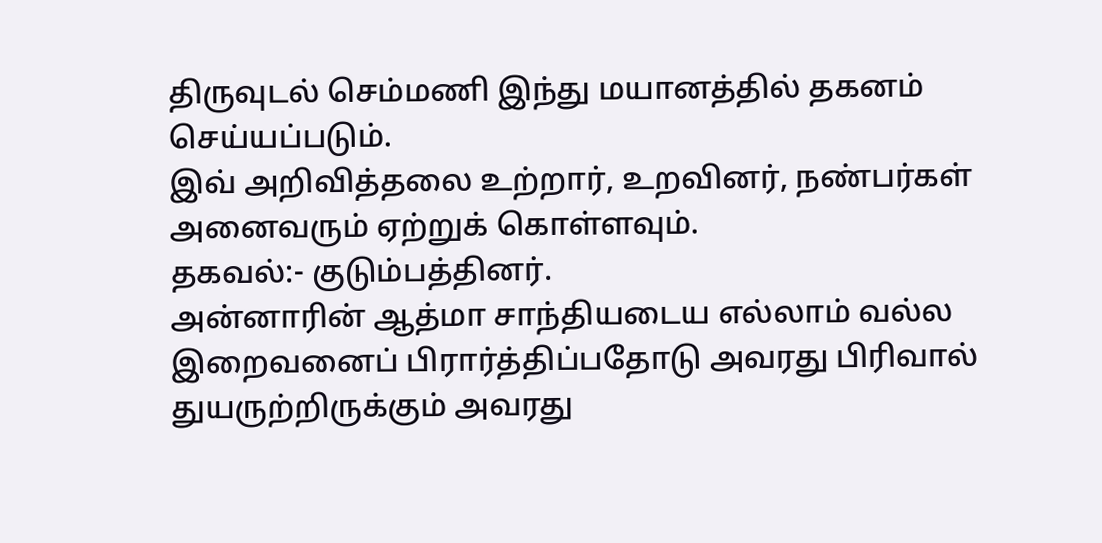திருவுடல் செம்மணி இந்து மயானத்தில் தகனம் செய்யப்படும்.
இவ் அறிவித்தலை உற்றார், உறவினர், நண்பர்கள் அனைவரும் ஏற்றுக் கொள்ளவும்.
தகவல்:- குடும்பத்தினர்.
அன்னாரின் ஆத்மா சாந்தியடைய எல்லாம் வல்ல இறைவனைப் பிரார்த்திப்பதோடு அவரது பிரிவால் துயருற்றிருக்கும் அவரது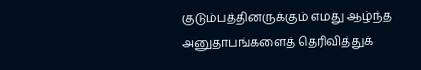குடும்பத்தினருக்கும் எமது ஆழ்ந்த அனுதாபங்களைத் தெரிவித்துக்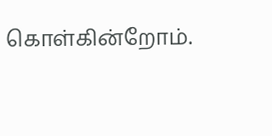கொள்கின்றோம்.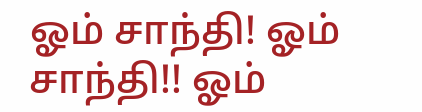ஓம் சாந்தி! ஓம் சாந்தி!! ஓம்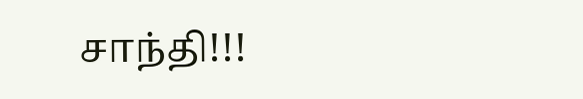சாந்தி!!!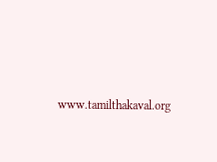www.tamilthakaval.org